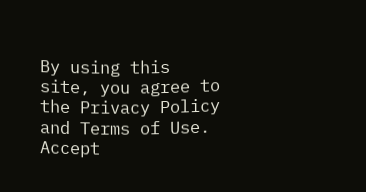By using this site, you agree to the Privacy Policy and Terms of Use.
Accept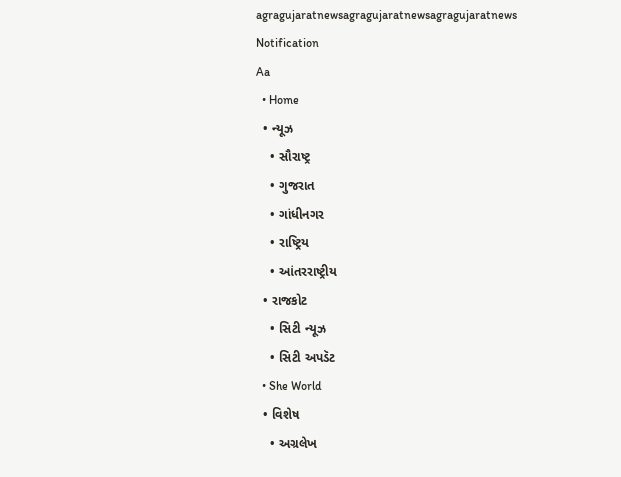agragujaratnewsagragujaratnewsagragujaratnews
Notification
Aa
  • Home
  • ન્યૂઝ
    • સૌરાષ્ટ્ર
    • ગુજરાત
    • ગાંધીનગર
    • રાષ્ટ્રિય
    • આંતરરાષ્ટ્રીય
  • રાજકોટ
    • સિટી ન્યૂઝ
    • સિટી અપડૅટ
  • She World
  • વિશેષ
    • અગ્રલેખ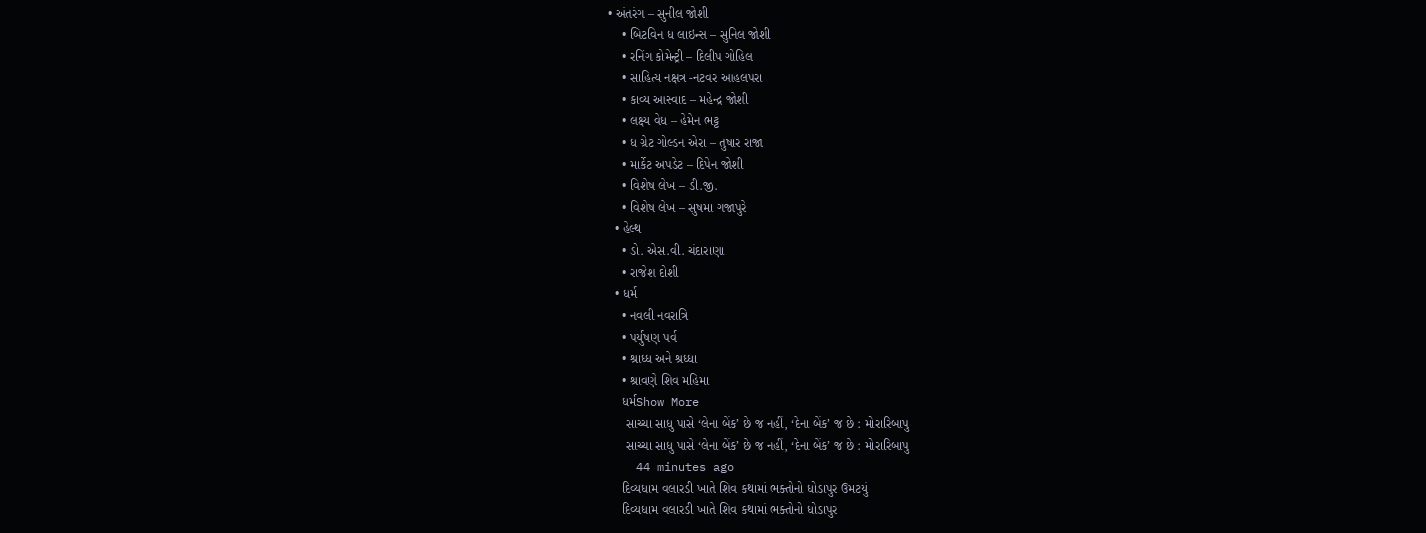• અંતરંગ – સુનીલ જોશી
    • બિટવિન ધ લાઇન્સ – સુનિલ જોશી
    • રનિંગ કોમેન્ટ્રી – દિલીપ ગોહિલ
    • સાહિત્ય નક્ષત્ર -નટવર આહલપરા
    • કાવ્ય આસ્વાદ – મહેન્દ્ર જોશી
    • લક્ષ્ય વેધ – હેમેન ભટ્ટ
    • ધ ગ્રેટ ગોલ્ડન એરા – તુષાર રાજા
    • માર્કેટ અપડેટ – દિપેન જોશી
    • વિશેષ લેખ – ડી.જી.
    • વિશેષ લેખ – સુષમા ગજાપુરે
  • હેલ્થ
    • ડો. એસ.વી. ચંદારાણા
    • રાજેશ દોશી
  • ધર્મ
    • નવલી નવરાત્રિ
    • પર્યુષણ પર્વ
    • શ્રાધ્ધ અને શ્રધ્ધા
    • શ્રાવણે શિવ મહિમા
    ધર્મShow More
     સાચ્ચા સાધુ પાસે ‘લેના બેંક’ છે જ નહીં, ‘દેના બેંક’ જ છે : મોરારિબાપુ
     સાચ્ચા સાધુ પાસે ‘લેના બેંક’ છે જ નહીં, ‘દેના બેંક’ જ છે : મોરારિબાપુ
    44 minutes ago
    દિવ્યધામ વલારડી ખાતે શિવ કથામાં ભક્તોનો ધોડાપુર ઉમટયું
    દિવ્યધામ વલારડી ખાતે શિવ કથામાં ભક્તોનો ધોડાપુર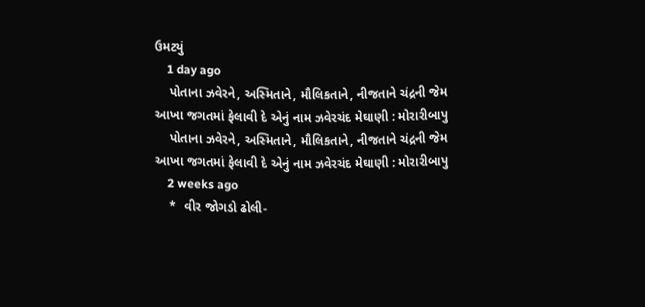ઉમટયું
    1 day ago
    પોતાના ઝવેરને, અસ્મિતાને, મૌલિકતાને, નીજતાને ચંદ્રની જેમ આખા જગતમાં ફેલાવી દે એનું નામ ઝવેરચંદ મેઘાણી : મોરારીબાપુ
    પોતાના ઝવેરને, અસ્મિતાને, મૌલિકતાને, નીજતાને ચંદ્રની જેમ આખા જગતમાં ફેલાવી દે એનું નામ ઝવેરચંદ મેઘાણી : મોરારીબાપુ
    2 weeks ago
    *  વીર જોગડો ઢોલી-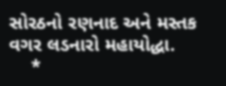સોરઠનો રણનાદ અને મસ્તક વગર લડનારો મહાયોદ્ધા.
    *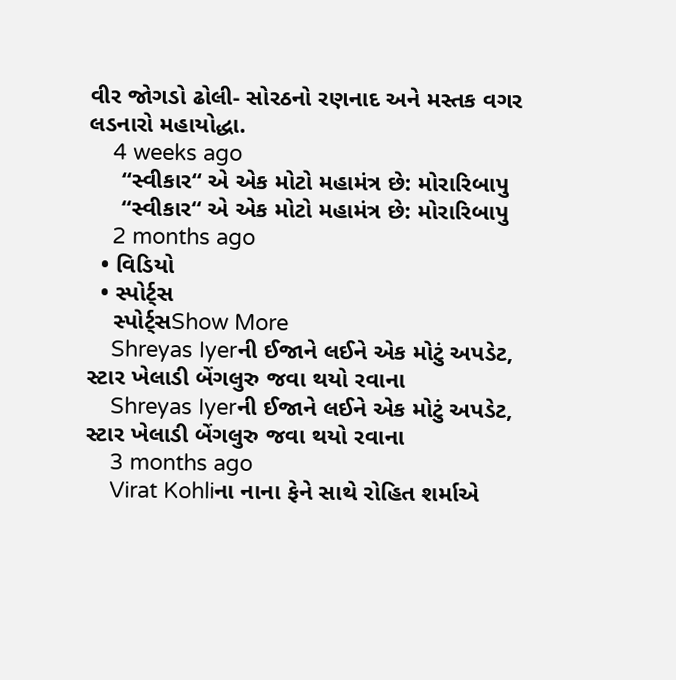વીર જોગડો ઢોલી- સોરઠનો રણનાદ અને મસ્તક વગર લડનારો મહાયોદ્ધા.
    4 weeks ago
     “સ્વીકાર“ એ એક મોટો મહામંત્ર છે: મોરારિબાપુ
     “સ્વીકાર“ એ એક મોટો મહામંત્ર છે: મોરારિબાપુ
    2 months ago
  • વિડિયો
  • સ્પોર્ટ્સ
    સ્પોર્ટ્સShow More
    Shreyas Iyerની ઈજાને લઈને એક મોટું અપડેટ, સ્ટાર ખેલાડી બેંગલુરુ જવા થયો રવાના
    Shreyas Iyerની ઈજાને લઈને એક મોટું અપડેટ, સ્ટાર ખેલાડી બેંગલુરુ જવા થયો રવાના
    3 months ago
    Virat Kohliના નાના ફેને સાથે રોહિત શર્માએ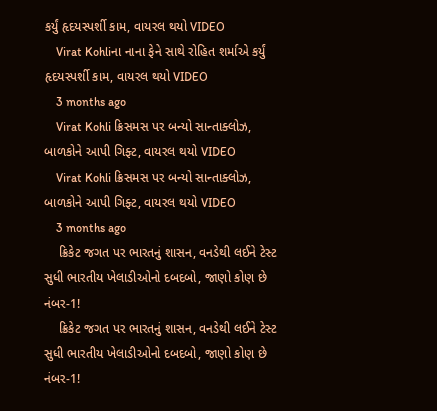કર્યું હૃદયસ્પર્શી કામ, વાયરલ થયો VIDEO
    Virat Kohliના નાના ફેને સાથે રોહિત શર્માએ કર્યું હૃદયસ્પર્શી કામ, વાયરલ થયો VIDEO
    3 months ago
    Virat Kohli ક્રિસમસ પર બન્યો સાન્તાક્લોઝ, બાળકોને આપી ગિફ્ટ, વાયરલ થયો VIDEO
    Virat Kohli ક્રિસમસ પર બન્યો સાન્તાક્લોઝ, બાળકોને આપી ગિફ્ટ, વાયરલ થયો VIDEO
    3 months ago
    ક્રિકેટ જગત પર ભારતનું શાસન, વનડેથી લઈને ટેસ્ટ સુધી ભારતીય ખેલાડીઓનો દબદબો, જાણો કોણ છે નંબર-1!
    ક્રિકેટ જગત પર ભારતનું શાસન, વનડેથી લઈને ટેસ્ટ સુધી ભારતીય ખેલાડીઓનો દબદબો, જાણો કોણ છે નંબર-1!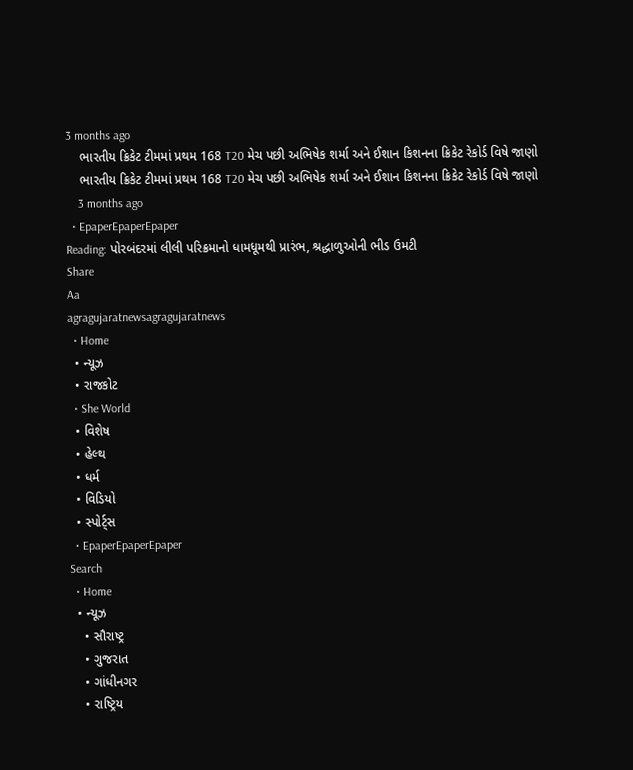3 months ago
    ભારતીય ક્રિકેટ ટીમમાં પ્રથમ 168 T20 મેચ પછી અભિષેક શર્મા અને ઈશાન કિશનના ક્રિકેટ રેકોર્ડ વિષે જાણો
    ભારતીય ક્રિકેટ ટીમમાં પ્રથમ 168 T20 મેચ પછી અભિષેક શર્મા અને ઈશાન કિશનના ક્રિકેટ રેકોર્ડ વિષે જાણો
    3 months ago
  • EpaperEpaperEpaper
Reading: પોરબંદરમાં લીલી પરિક્રમાનો ધામધૂમથી પ્રારંભ, શ્રદ્ધાળુઓની ભીડ ઉમટી
Share
Aa
agragujaratnewsagragujaratnews
  • Home
  • ન્યૂઝ
  • રાજકોટ
  • She World
  • વિશેષ
  • હેલ્થ
  • ધર્મ
  • વિડિયો
  • સ્પોર્ટ્સ
  • EpaperEpaperEpaper
Search
  • Home
  • ન્યૂઝ
    • સૌરાષ્ટ્ર
    • ગુજરાત
    • ગાંધીનગર
    • રાષ્ટ્રિય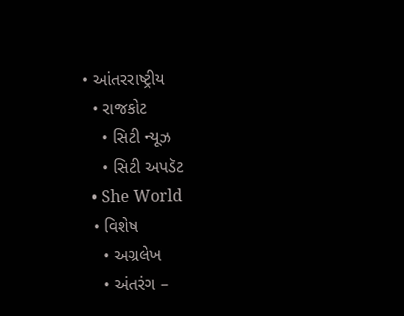• આંતરરાષ્ટ્રીય
  • રાજકોટ
    • સિટી ન્યૂઝ
    • સિટી અપડૅટ
  • She World
  • વિશેષ
    • અગ્રલેખ
    • અંતરંગ –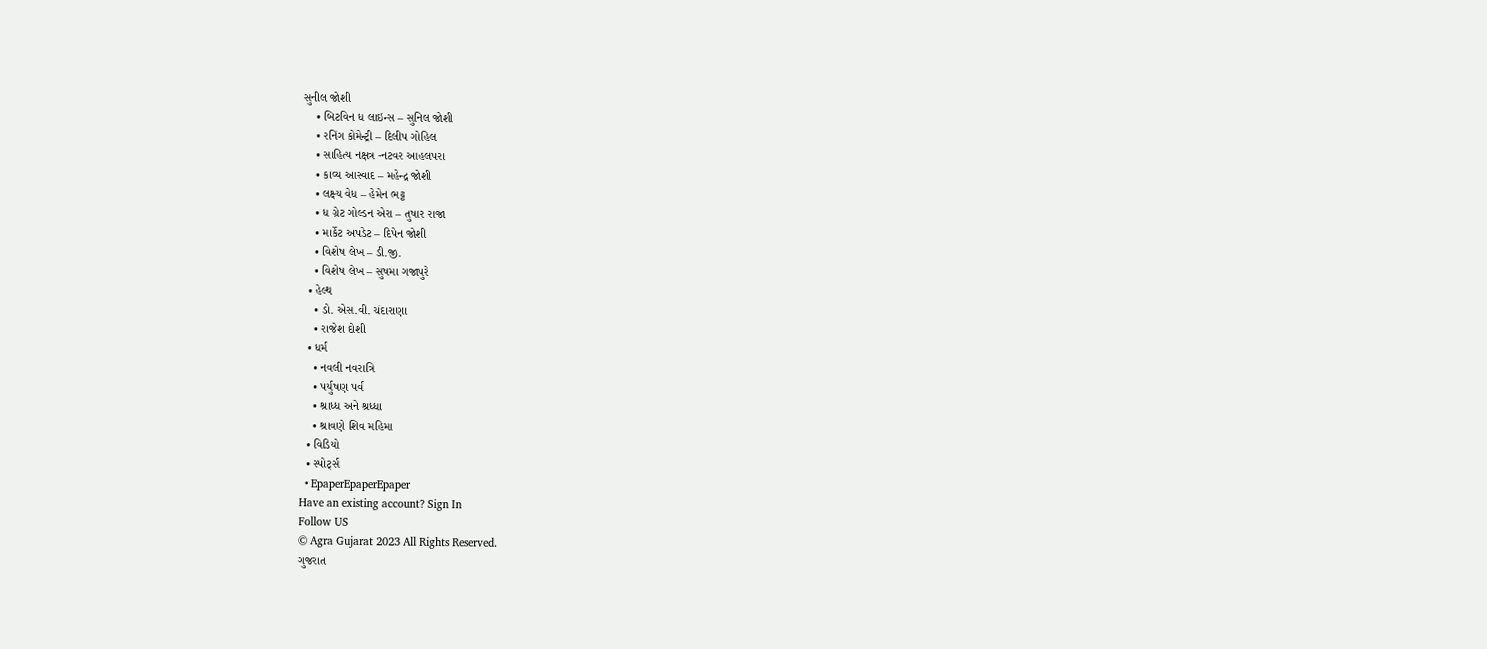સુનીલ જોશી
    • બિટવિન ધ લાઇન્સ – સુનિલ જોશી
    • રનિંગ કોમેન્ટ્રી – દિલીપ ગોહિલ
    • સાહિત્ય નક્ષત્ર -નટવર આહલપરા
    • કાવ્ય આસ્વાદ – મહેન્દ્ર જોશી
    • લક્ષ્ય વેધ – હેમેન ભટ્ટ
    • ધ ગ્રેટ ગોલ્ડન એરા – તુષાર રાજા
    • માર્કેટ અપડેટ – દિપેન જોશી
    • વિશેષ લેખ – ડી.જી.
    • વિશેષ લેખ – સુષમા ગજાપુરે
  • હેલ્થ
    • ડો. એસ.વી. ચંદારાણા
    • રાજેશ દોશી
  • ધર્મ
    • નવલી નવરાત્રિ
    • પર્યુષણ પર્વ
    • શ્રાધ્ધ અને શ્રધ્ધા
    • શ્રાવણે શિવ મહિમા
  • વિડિયો
  • સ્પોર્ટ્સ
  • EpaperEpaperEpaper
Have an existing account? Sign In
Follow US
© Agra Gujarat 2023 All Rights Reserved.
ગુજરાત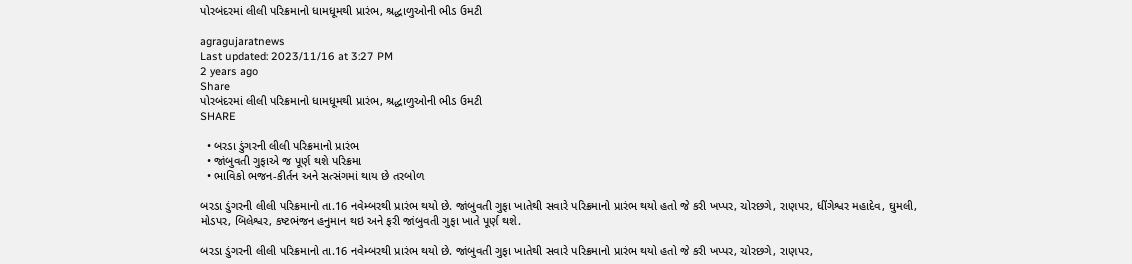પોરબંદરમાં લીલી પરિક્રમાનો ધામધૂમથી પ્રારંભ, શ્રદ્ધાળુઓની ભીડ ઉમટી

agragujaratnews
Last updated: 2023/11/16 at 3:27 PM
2 years ago
Share
પોરબંદરમાં લીલી પરિક્રમાનો ધામધૂમથી પ્રારંભ, શ્રદ્ધાળુઓની ભીડ ઉમટી
SHARE

  • બરડા ડુંગરની લીલી પરિક્રમાનો પ્રારંભ
  • જાંબુવતી ગુફાએ જ પૂર્ણ થશે પરિક્રમા
  • ભાવિકો ભજન-કીર્તન અને સત્સંગમાં થાય છે તરબોળ

બરડા ડુંગરની લીલી પરિક્રમાનો તા.16 નવેમ્બરથી પ્રારંભ થયો છે. જાંબુવતી ગુફા ખાતેથી સવારે પરિક્રમાનો પ્રારંભ થયો હતો જે કરી ખપ્પર, ચોરછગે, રાણપર, ધીંગેશ્વર મહાદેવ, ઘુમલી, મોડપર, બિલેશ્વર, કષ્ટભંજન હનુમાન થઇ અને ફરી જાંબુવતી ગુફા ખાતે પૂર્ણ થશે.

બરડા ડુંગરની લીલી પરિક્રમાનો તા.16 નવેમ્બરથી પ્રારંભ થયો છે. જાંબુવતી ગુફા ખાતેથી સવારે પરિક્રમાનો પ્રારંભ થયો હતો જે કરી ખપ્પર, ચોરછગે, રાણપર,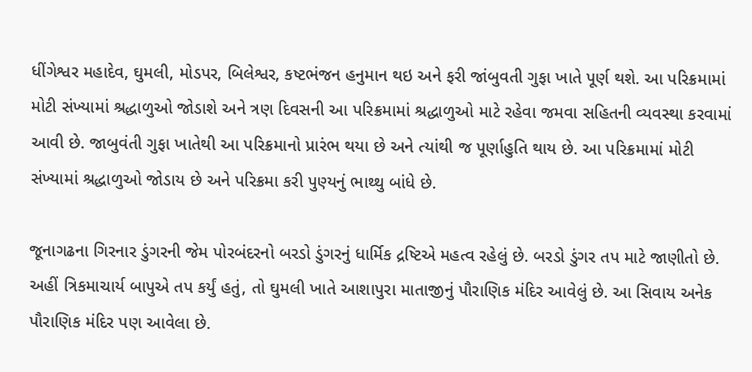ધીંગેશ્વર મહાદેવ, ઘુમલી, મોડપર, બિલેશ્વર, કષ્ટભંજન હનુમાન થઇ અને ફરી જાંબુવતી ગુફા ખાતે પૂર્ણ થશે. આ પરિક્રમામાં મોટી સંખ્યામાં શ્રદ્ધાળુઓ જોડાશે અને ત્રણ દિવસની આ પરિક્રમામાં શ્રદ્ધાળુઓ માટે રહેવા જમવા સહિતની વ્યવસ્થા કરવામાં આવી છે. જાબુવંતી ગુફા ખાતેથી આ પરિક્રમાનો પ્રારંભ થયા છે અને ત્યાંથી જ પૂર્ણાહુતિ થાય છે. આ પરિક્રમામાં મોટી સંખ્યામાં શ્રદ્ધાળુઓ જોડાય છે અને પરિક્રમા કરી પુણ્યનું ભાથ્થુ બાંધે છે.

જૂનાગઢના ગિરનાર ડુંગરની જેમ પોરબંદરનો બરડો ડુંગરનું ધાર્મિક દ્રષ્ટિએ મહત્વ રહેલું છે. બરડો ડુંગર તપ માટે જાણીતો છે. અહીં ત્રિકમાચાર્ય બાપુએ તપ કર્યું હતું, તો ઘુમલી ખાતે આશાપુરા માતાજીનું પૌરાણિક મંદિર આવેલું છે. આ સિવાય અનેક પૌરાણિક મંદિર પણ આવેલા છે.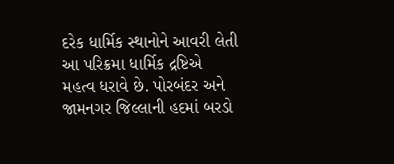દરેક ધાર્મિક સ્થાનોને આવરી લેતી આ પરિક્રમા ધાર્મિક દ્રષ્ટિએ મહત્વ ધરાવે છે. પોરબંદર અને જામનગર જિલ્લાની હદમાં બરડો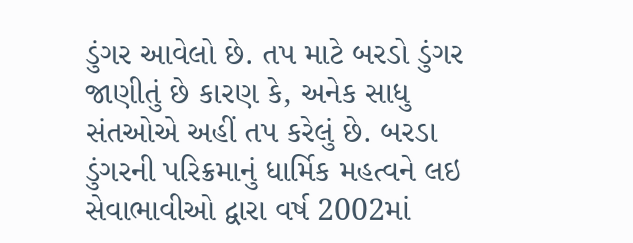ડુંગર આવેલો છે. તપ માટે બરડો ડુંગર જાણીતું છે કારણ કે, અનેક સાધુ સંતઓએ અહીં તપ કરેલું છે. બરડા ડુંગરની પરિક્રમાનું ધાર્મિક મહત્વને લઇ સેવાભાવીઓ દ્વારા વર્ષ 2002માં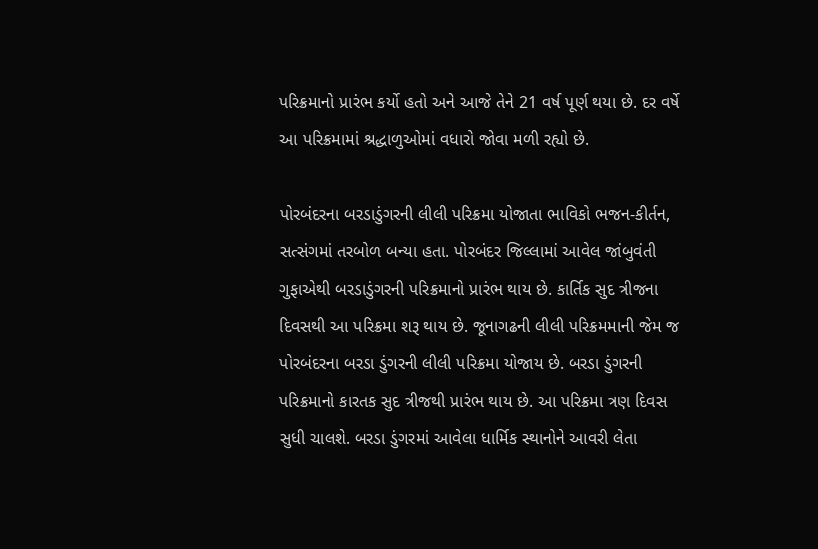પરિક્રમાનો પ્રારંભ કર્યો હતો અને આજે તેને 21 વર્ષ પૂર્ણ થયા છે. દર વર્ષે આ પરિક્રમામાં શ્રદ્ધાળુઓમાં વધારો જોવા મળી રહ્યો છે.

પોરબંદરના બરડાડુંગરની લીલી પરિક્રમા યોજાતા ભાવિકો ભજન-કીર્તન, સત્સંગમાં તરબોળ બન્યા હતા. પોરબંદર જિલ્લામાં આવેલ જાંબુવંતી ગુફાએથી બરડાડુંગરની પરિક્રમાનો પ્રારંભ થાય છે. કાર્તિક સુદ ત્રીજના દિવસથી આ પરિક્રમા શરૂ થાય છે. જૂનાગઢની લીલી પરિક્રમમાની જેમ જ પોરબંદરના બરડા ડુંગરની લીલી પરિક્રમા યોજાય છે. બરડા ડુંગરની પરિક્રમાનો કારતક સુદ ત્રીજથી પ્રારંભ થાય છે. આ પરિક્રમા ત્રણ દિવસ સુધી ચાલશે. બરડા ડુંગરમાં આવેલા ધાર્મિક સ્થાનોને આવરી લેતા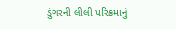ડુંગરની લીલી પરિક્રમાનું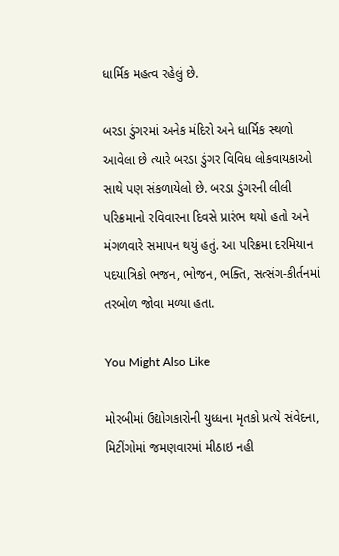ધાર્મિક મહત્વ રહેલું છે.

બરડા ડુંગરમાં અનેક મંદિરો અને ધાર્મિક સ્થળો આવેલા છે ત્યારે બરડા ડુંગર વિવિધ લોકવાયકાઓ સાથે પણ સંકળાયેલો છે. બરડા ડુંગરની લીલી પરિક્રમાનો રવિવારના દિવસે પ્રારંભ થયો હતો અને મંગળવારે સમાપન થયું હતું. આ પરિક્રમા દરમિયાન પદયાત્રિકો ભજન, ભોજન, ભક્તિ, સત્સંગ-કીર્તનમાં તરબોળ જોવા મળ્યા હતા.

You Might Also Like

મોરબીમાં ઉદ્યોગકારોની યુધ્ધના મૃતકો પ્રત્યે સંવેદના, મિટીંગોમાં જમણવારમાં મીઠાઇ નહી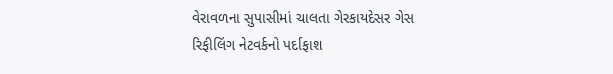વેરાવળના સુપાસીમાં ચાલતા ગેરકાયદેસર ગેસ રિફીલિંગ નેટવર્કનો પર્દાફાશ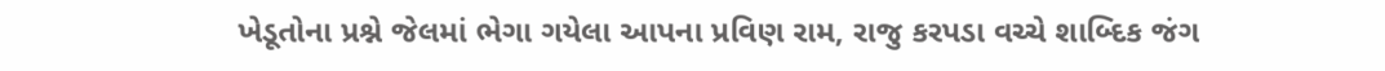ખેડૂતોના પ્રશ્ને જેલમાં ભેગા ગયેલા આપના પ્રવિણ રામ, રાજુ કરપડા વચ્ચે શાબ્દિક જંગ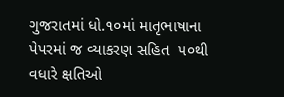ગુજરાતમાં ધો.૧૦માં માતૃભાષાના પેપરમાં જ વ્યાકરણ સહિત  ૫૦થી વધારે ક્ષતિઓ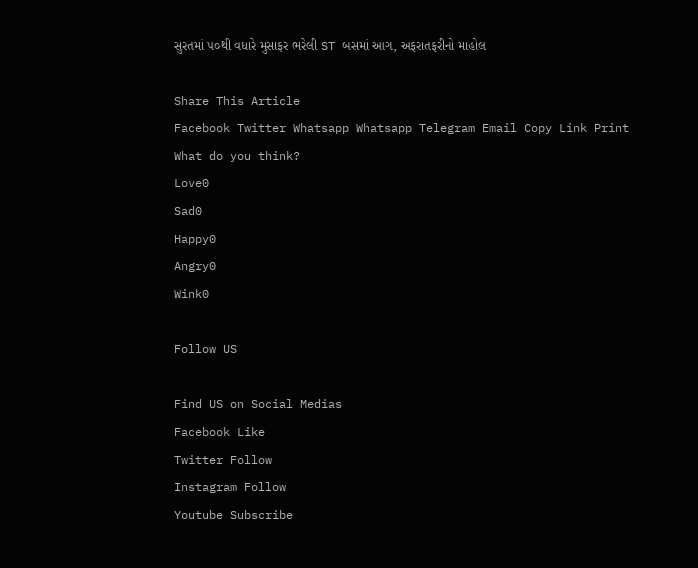સુરતમાં ૫૦થી વધારે મુસાફર ભરેલી ST બસમાં આગ, અફરાતફરીનો માહોલ

Share This Article
Facebook Twitter Whatsapp Whatsapp Telegram Email Copy Link Print
What do you think?
Love0
Sad0
Happy0
Angry0
Wink0

Follow US

Find US on Social Medias
Facebook Like
Twitter Follow
Instagram Follow
Youtube Subscribe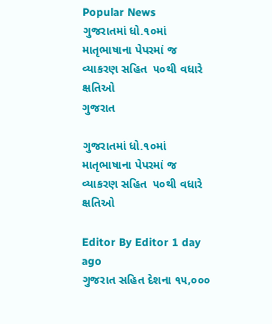Popular News
ગુજરાતમાં ધો.૧૦માં માતૃભાષાના પેપરમાં જ વ્યાકરણ સહિત  ૫૦થી વધારે ક્ષતિઓ
ગુજરાત

ગુજરાતમાં ધો.૧૦માં માતૃભાષાના પેપરમાં જ વ્યાકરણ સહિત  ૫૦થી વધારે ક્ષતિઓ

Editor By Editor 1 day ago
ગુજરાત સહિત દેશના ૧૫,૦૦૦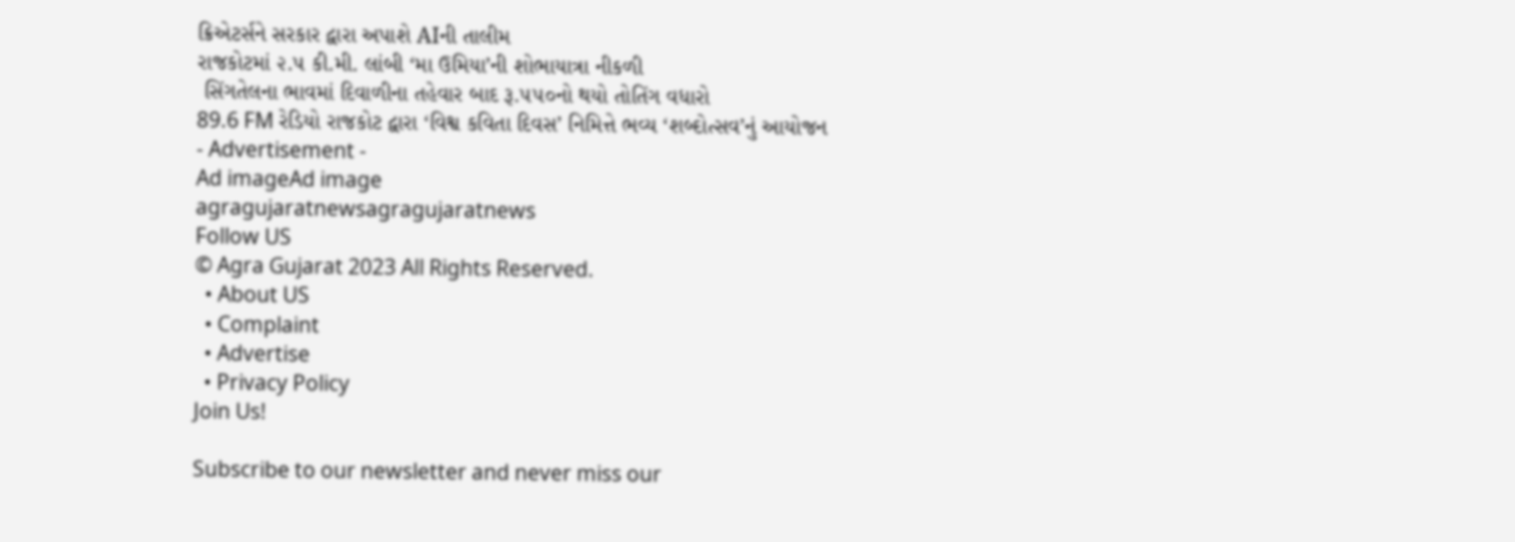ક્રિએટર્સને સરકાર દ્વારા અપાશે AIની તાલીમ
રાજકોટમાં ૨.૫ કી.મી. લાંબી ‘મા ઉમિયા’ની શોભાયાત્રા નીકળી
 સિંગતેલના ભાવમાં દિવાળીના તહેવાર બાદ રૂ.૫૫૦નો થયો તોતિંગ વધારો
89.6 FM રેડિયો રાજકોટ દ્વારા ‘વિશ્વ કવિતા દિવસ’ નિમિત્તે ભવ્ય ‘શબ્દોત્સવ’નું આયોજન
- Advertisement -
Ad imageAd image
agragujaratnewsagragujaratnews
Follow US
© Agra Gujarat 2023 All Rights Reserved.
  • About US
  • Complaint
  • Advertise
  • Privacy Policy
Join Us!

Subscribe to our newsletter and never miss our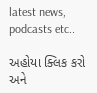latest news, podcasts etc..

અહોયા ક્લિક કરો અને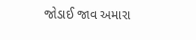જોડાઈ જાવ અમારા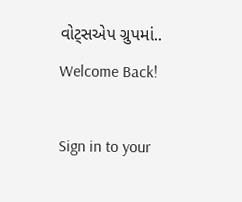વોટ્સએપ ગ્રુપમાં..
Welcome Back!

Sign in to your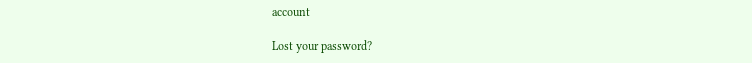account

Lost your password?